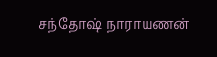சந்தோஷ் நாராயணன்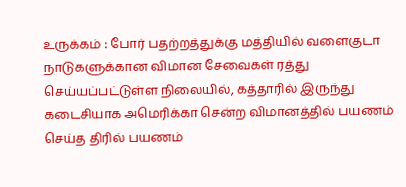உருக்கம் : போர் பதற்றத்துக்கு மத்தியில் வளைகுடா நாடுகளுக்கான விமான சேவைகள் ரத்து செய்யப்பட்டுள்ள நிலையில், கத்தாரில் இருந்து கடைசியாக அமெரிக்கா சென்ற விமானத்தில் பயணம் செய்த திரில் பயணம்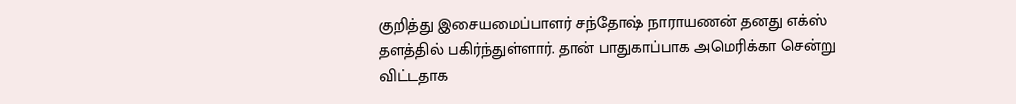குறித்து இசையமைப்பாளர் சந்தோஷ் நாராயணன் தனது எக்ஸ் தளத்தில் பகிர்ந்துள்ளார். தான் பாதுகாப்பாக அமெரிக்கா சென்று விட்டதாக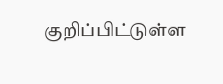குறிப்பிட்டுள்ள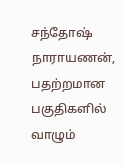சந்தோஷ் நாராயணன், பதற்றமான பகுதிகளில் வாழும்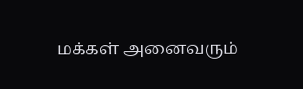மக்கள் அனைவரும்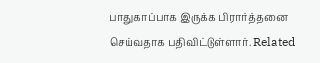பாதுகாப்பாக இருக்க பிரார்த்தனை செய்வதாக பதிவிட்டுள்ளார். Related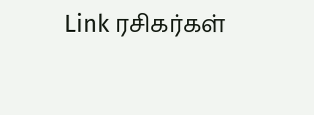Link ரசிகர்கள்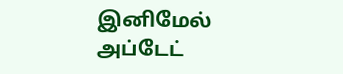இனிமேல் அப்டேட்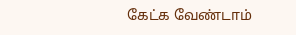கேட்க வேண்டாம்